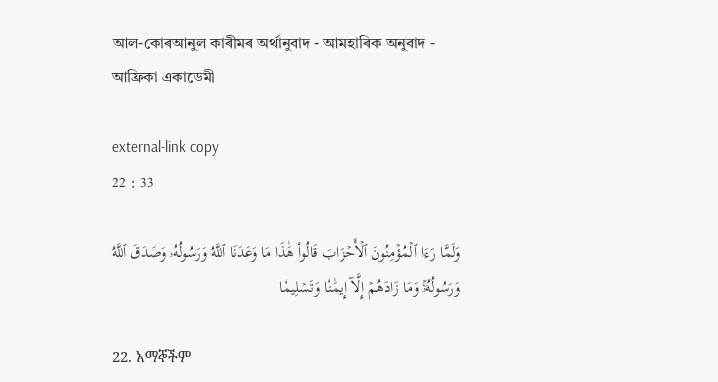আল-কোৰআনুল কাৰীমৰ অৰ্থানুবাদ - আমহাৰিক অনুবাদ - আফ্ৰিকা একাডেমী

external-link copy
22 : 33

وَلَمَّا رَءَا ٱلۡمُؤۡمِنُونَ ٱلۡأَحۡزَابَ قَالُواْ هَٰذَا مَا وَعَدَنَا ٱللَّهُ وَرَسُولُهُۥ وَصَدَقَ ٱللَّهُ وَرَسُولُهُۥۚ وَمَا زَادَهُمۡ إِلَّآ إِيمَٰنٗا وَتَسۡلِيمٗا

22. አማኞችም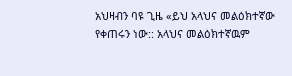አህዛብን ባዩ ጊዜ «ይህ አላህና መልዕክተኛው የቀጠሩን ነው:: አላህና መልዕክተኛዉም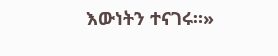እውነትን ተናገሩ።»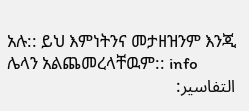አሉ:: ይህ እምነትንና መታዘዝንም እንጂ ሌላን አልጨመረላቸዉም:: info
التفاسير: